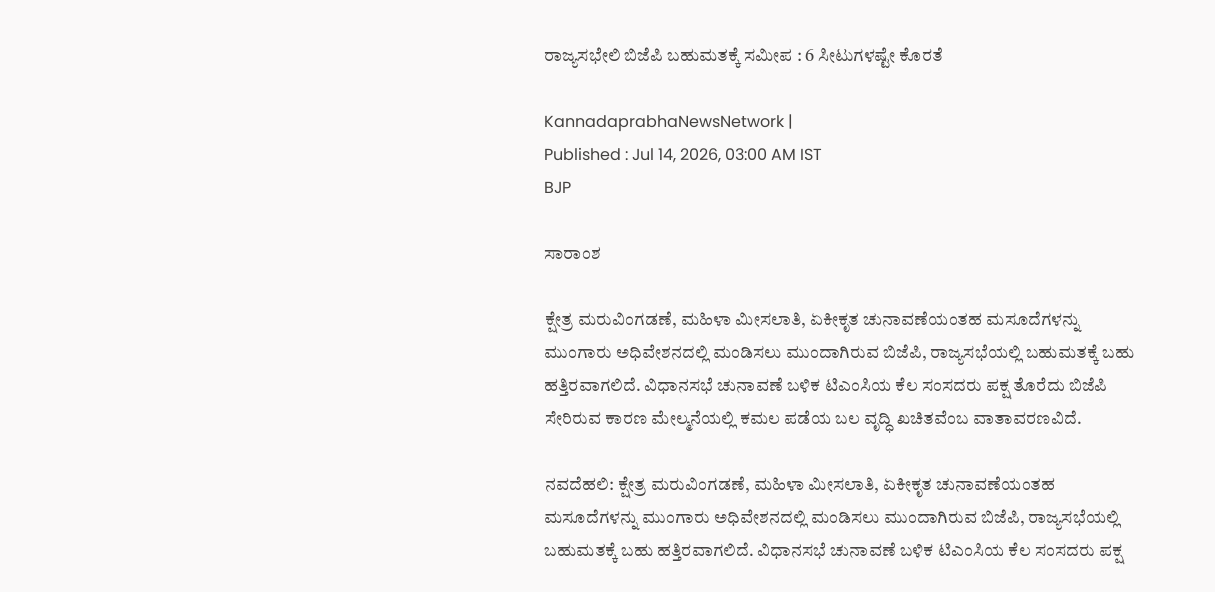ರಾಜ್ಯಸಭೇಲಿ ಬಿಜೆಪಿ ಬಹುಮತಕ್ಕೆ ಸಮೀಪ : 6 ಸೀಟುಗಳಷ್ಟೇ ಕೊರತೆ

KannadaprabhaNewsNetwork |
Published : Jul 14, 2026, 03:00 AM IST
BJP

ಸಾರಾಂಶ

ಕ್ಷೇತ್ರ ಮರುವಿಂಗಡಣೆ, ಮಹಿಳಾ ಮೀಸಲಾತಿ, ಏಕೀಕೃತ ಚುನಾವಣೆಯಂತಹ ಮಸೂದೆಗಳನ್ನು ಮುಂಗಾರು ಅಧಿವೇಶನದಲ್ಲಿ ಮಂಡಿಸಲು ಮುಂದಾಗಿರುವ ಬಿಜೆಪಿ, ರಾಜ್ಯಸಭೆಯಲ್ಲಿ ಬಹುಮತಕ್ಕೆ ಬಹು ಹತ್ತಿರವಾಗಲಿದೆ. ವಿಧಾನಸಭೆ ಚುನಾವಣೆ ಬಳಿಕ ಟಿಎಂಸಿಯ ಕೆಲ ಸಂಸದರು ಪಕ್ಷ ತೊರೆದು ಬಿಜೆಪಿ ಸೇರಿರುವ ಕಾರಣ ಮೇಲ್ಮನೆಯಲ್ಲಿ ಕಮಲ ಪಡೆಯ ಬಲ ವೃದ್ಧಿ ಖಚಿತವೆಂಬ ವಾತಾವರಣವಿದೆ.

ನವದೆಹಲಿ: ಕ್ಷೇತ್ರ ಮರುವಿಂಗಡಣೆ, ಮಹಿಳಾ ಮೀಸಲಾತಿ, ಏಕೀಕೃತ ಚುನಾವಣೆಯಂತಹ ಮಸೂದೆಗಳನ್ನು ಮುಂಗಾರು ಅಧಿವೇಶನದಲ್ಲಿ ಮಂಡಿಸಲು ಮುಂದಾಗಿರುವ ಬಿಜೆಪಿ, ರಾಜ್ಯಸಭೆಯಲ್ಲಿ ಬಹುಮತಕ್ಕೆ ಬಹು ಹತ್ತಿರವಾಗಲಿದೆ. ವಿಧಾನಸಭೆ ಚುನಾವಣೆ ಬಳಿಕ ಟಿಎಂಸಿಯ ಕೆಲ ಸಂಸದರು ಪಕ್ಷ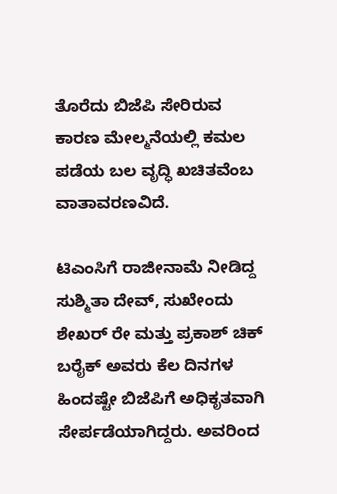ತೊರೆದು ಬಿಜೆಪಿ ಸೇರಿರುವ ಕಾರಣ ಮೇಲ್ಮನೆಯಲ್ಲಿ ಕಮಲ ಪಡೆಯ ಬಲ ವೃದ್ಧಿ ಖಚಿತವೆಂಬ ವಾತಾವರಣವಿದೆ.

ಟಿಎಂಸಿಗೆ ರಾಜೀನಾಮೆ ನೀಡಿದ್ದ ಸುಶ್ಮಿತಾ ದೇವ್, ಸುಖೇಂದು ಶೇಖರ್ ರೇ ಮತ್ತು ಪ್ರಕಾಶ್ ಚಿಕ್ ಬರೈಕ್‌ ಅವರು ಕೆಲ ದಿನಗಳ ಹಿಂದಷ್ಟೇ ಬಿಜೆಪಿಗೆ ಅಧಿಕೃತವಾಗಿ ಸೇರ್ಪಡೆಯಾಗಿದ್ದರು. ಅವರಿಂದ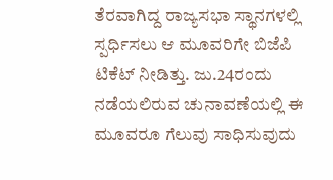ತೆರವಾಗಿದ್ದ ರಾಜ್ಯಸಭಾ ಸ್ಥಾನಗಳಲ್ಲಿ ಸ್ಪರ್ಧಿಸಲು ಆ ಮೂವರಿಗೇ ಬಿಜೆಪಿ ಟಿಕೆಟ್‌ ನೀಡಿತ್ತು. ಜು.24ರಂದು ನಡೆಯಲಿರುವ ಚುನಾವಣೆಯಲ್ಲಿ ಈ ಮೂವರೂ ಗೆಲುವು ಸಾಧಿಸುವುದು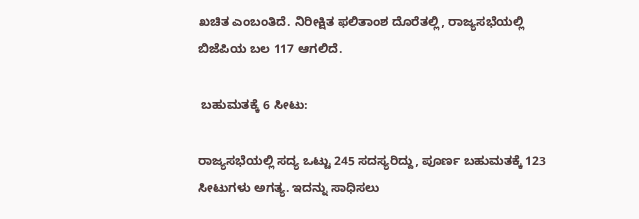ಖಚಿತ ಎಂಬಂತಿದೆ. ನಿರೀಕ್ಷಿತ ಫಲಿತಾಂಶ ದೊರೆತಲ್ಲಿ, ರಾಜ್ಯಸಭೆಯಲ್ಲಿ ಬಿಜೆಪಿಯ ಬಲ 117 ಆಗಲಿದೆ.

 ಬಹುಮತಕ್ಕೆ 6 ಸೀಟು:

ರಾಜ್ಯಸಭೆಯಲ್ಲಿ ಸದ್ಯ ಒಟ್ಟು 245 ಸದಸ್ಯರಿದ್ದು, ಪೂರ್ಣ ಬಹುಮತಕ್ಕೆ 123 ಸೀಟುಗಳು ಅಗತ್ಯ. ಇದನ್ನು ಸಾಧಿಸಲು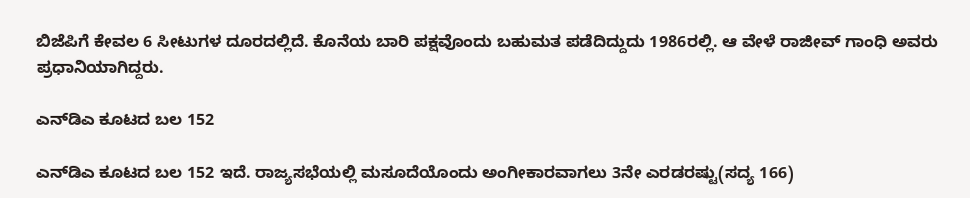ಬಿಜೆಪಿಗೆ ಕೇವಲ 6 ಸೀಟುಗಳ ದೂರದಲ್ಲಿದೆ. ಕೊನೆಯ ಬಾರಿ ಪಕ್ಷವೊಂದು ಬಹುಮತ ಪಡೆದಿದ್ದುದು 1986ರಲ್ಲಿ. ಆ ವೇಳೆ ರಾಜೀವ್‌ ಗಾಂಧಿ ಅವರು ಪ್ರಧಾನಿಯಾಗಿದ್ದರು.

ಎನ್‌ಡಿಎ ಕೂಟದ ಬಲ 152

ಎನ್‌ಡಿಎ ಕೂಟದ ಬಲ 152 ಇದೆ. ರಾಜ್ಯಸಭೆಯಲ್ಲಿ ಮಸೂದೆಯೊಂದು ಅಂಗೀಕಾರವಾಗಲು 3ನೇ ಎರಡರಷ್ಟು(ಸದ್ಯ 166)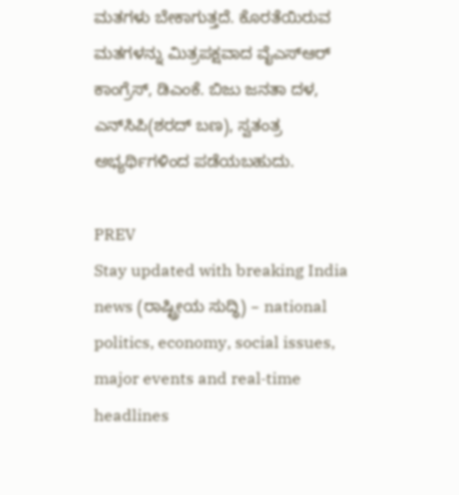ಮತಗಳು ಬೇಕಾಗುತ್ತದೆ. ಕೊರತೆಯಿರುವ ಮತಗಳನ್ನು ಮಿತ್ರಪಕ್ಷವಾದ ವೈಎಸ್‌ಆರ್‌ ಕಾಂಗ್ರೆಸ್‌, ಡಿಎಂಕೆ. ಬಿಜು ಜನತಾ ದಳ, ಎನ್‌ಸಿಪಿ(ಶರದ್‌ ಬಣ), ಸ್ವತಂತ್ರ ಅಭ್ಯರ್ಥಿಗಳಿಂದ ಪಡೆಯಬಹುದು.

PREV
Stay updated with breaking India news (ರಾಷ್ಟ್ರೀಯ ಸುದ್ಧಿ) – national politics, economy, social issues, major events and real‑time headlines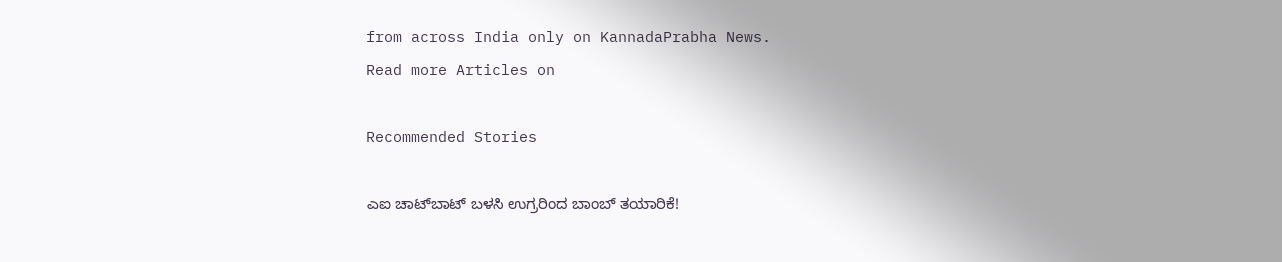from across India only on KannadaPrabha News.
Read more Articles on

Recommended Stories

ಎಐ ಚಾಟ್‌ಬಾಟ್‌ ಬಳಸಿ ಉಗ್ರರಿಂದ ಬಾಂಬ್‌ ತಯಾರಿಕೆ!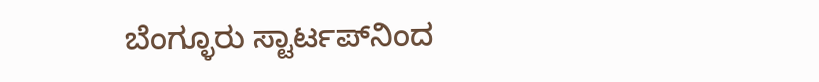ಬೆಂಗ್ಳೂರು ಸ್ಟಾರ್ಟಪ್‌ನಿಂದ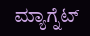ಮ್ಯಾಗ್ನೆಟ್‌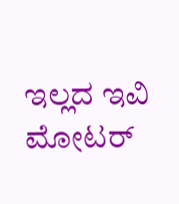ಇಲ್ಲದ ಇವಿ ಮೋಟರ್‌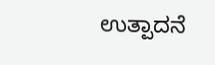ಉತ್ಪಾದನೆ